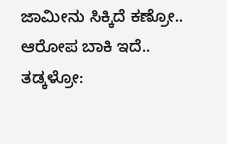ಜಾಮೀನು ಸಿಕ್ಕಿದೆ ಕಣ್ರೋ.. ಆರೋಪ ಬಾಕಿ ಇದೆ.. ತಡ್ಕಳ್ರೋ: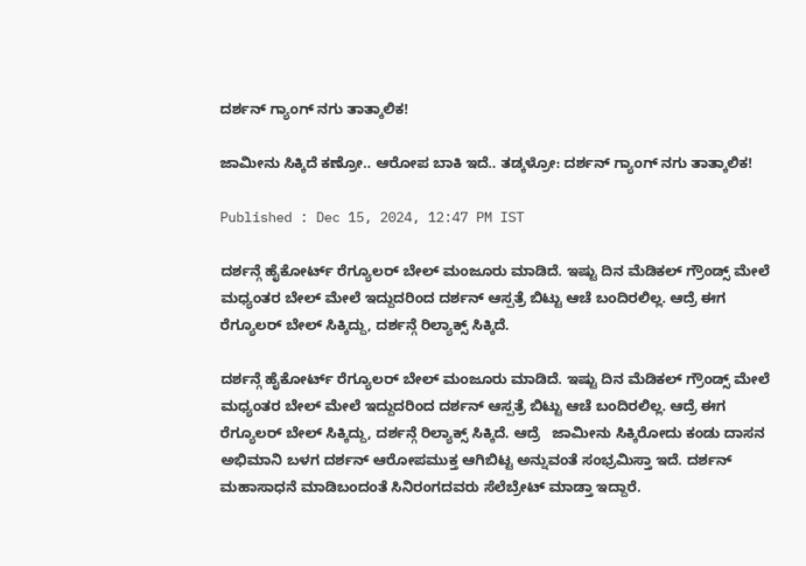ದರ್ಶನ್ ಗ್ಯಾಂಗ್ ನಗು ತಾತ್ಕಾಲಿಕ!

ಜಾಮೀನು ಸಿಕ್ಕಿದೆ ಕಣ್ರೋ.. ಆರೋಪ ಬಾಕಿ ಇದೆ.. ತಡ್ಕಳ್ರೋ: ದರ್ಶನ್ ಗ್ಯಾಂಗ್ ನಗು ತಾತ್ಕಾಲಿಕ!

Published : Dec 15, 2024, 12:47 PM IST

ದರ್ಶನ್ಗೆ ಹೈಕೋರ್ಟ್ ರೆಗ್ಯೂಲರ್ ಬೇಲ್ ಮಂಜೂರು ಮಾಡಿದೆ. ಇಷ್ಟು ದಿನ ಮೆಡಿಕಲ್ ಗ್ರೌಂಡ್ಸ್ ಮೇಲೆ ಮಧ್ಯಂತರ ಬೇಲ್ ಮೇಲೆ ಇದ್ದುದರಿಂದ ದರ್ಶನ್ ಆಸ್ಪತ್ರೆ ಬಿಟ್ಟು ಆಚೆ ಬಂದಿರಲಿಲ್ಲ. ಆದ್ರೆ ಈಗ ರೆಗ್ಯೂಲರ್ ಬೇಲ್ ಸಿಕ್ಕಿದ್ದು, ದರ್ಶನ್ಗೆ ರಿಲ್ಯಾಕ್ಸ್ ಸಿಕ್ಕಿದೆ.

ದರ್ಶನ್ಗೆ ಹೈಕೋರ್ಟ್ ರೆಗ್ಯೂಲರ್ ಬೇಲ್ ಮಂಜೂರು ಮಾಡಿದೆ. ಇಷ್ಟು ದಿನ ಮೆಡಿಕಲ್ ಗ್ರೌಂಡ್ಸ್ ಮೇಲೆ ಮಧ್ಯಂತರ ಬೇಲ್ ಮೇಲೆ ಇದ್ದುದರಿಂದ ದರ್ಶನ್ ಆಸ್ಪತ್ರೆ ಬಿಟ್ಟು ಆಚೆ ಬಂದಿರಲಿಲ್ಲ. ಆದ್ರೆ ಈಗ ರೆಗ್ಯೂಲರ್ ಬೇಲ್ ಸಿಕ್ಕಿದ್ದು, ದರ್ಶನ್ಗೆ ರಿಲ್ಯಾಕ್ಸ್ ಸಿಕ್ಕಿದೆ. ಆದ್ರೆ   ಜಾಮೀನು ಸಿಕ್ಕಿರೋದು ಕಂಡು ದಾಸನ ಅಭಿಮಾನಿ ಬಳಗ ದರ್ಶನ್ ಆರೋಪಮುಕ್ತ ಆಗಿಬಿಟ್ಟ ಅನ್ನುವಂತೆ ಸಂಭ್ರಮಿಸ್ತಾ ಇದೆ. ದರ್ಶನ್ ಮಹಾಸಾಧನೆ ಮಾಡಿಬಂದಂತೆ ಸಿನಿರಂಗದವರು ಸೆಲೆಬ್ರೇಟ್ ಮಾಡ್ತಾ ಇದ್ದಾರೆ.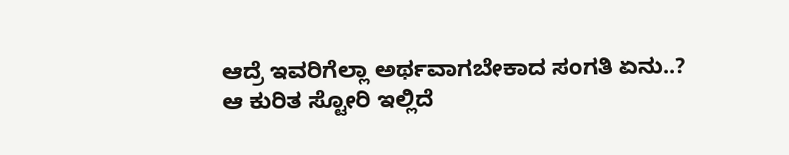ಆದ್ರೆ ಇವರಿಗೆಲ್ಲಾ ಅರ್ಥವಾಗಬೇಕಾದ ಸಂಗತಿ ಏನು..? ಆ ಕುರಿತ ಸ್ಟೋರಿ ಇಲ್ಲಿದೆ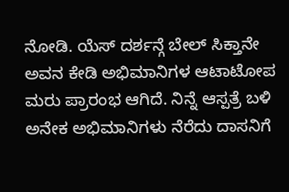ನೋಡಿ. ಯೆಸ್ ದರ್ಶನ್ಗೆ ಬೇಲ್ ಸಿಕ್ತಾನೇ ಅವನ ಕೇಡಿ ಅಭಿಮಾನಿಗಳ ಆಟಾಟೋಪ ಮರು ಪ್ರಾರಂಭ ಆಗಿದೆ. ನಿನ್ನೆ ಆಸ್ಪತ್ರೆ ಬಳಿ ಅನೇಕ ಅಭಿಮಾನಿಗಳು ನೆರೆದು ದಾಸನಿಗೆ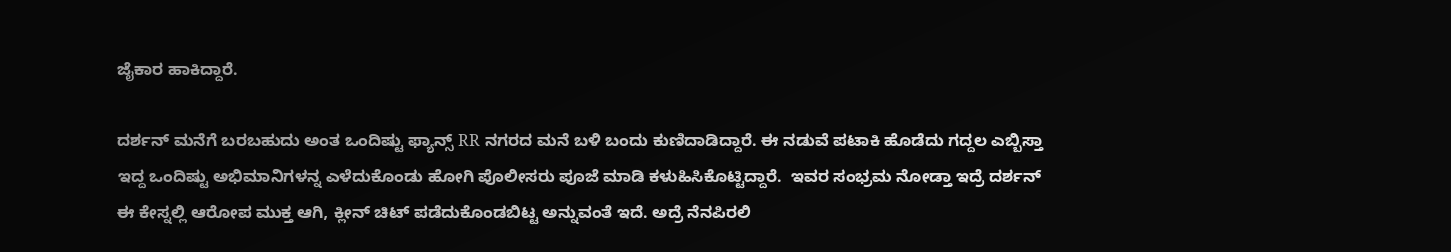ಜೈಕಾರ ಹಾಕಿದ್ದಾರೆ.

ದರ್ಶನ್ ಮನೆಗೆ ಬರಬಹುದು ಅಂತ ಒಂದಿಷ್ಟು ಫ್ಯಾನ್ಸ್ RR ನಗರದ ಮನೆ ಬಳಿ ಬಂದು ಕುಣಿದಾಡಿದ್ದಾರೆ. ಈ ನಡುವೆ ಪಟಾಕಿ ಹೊಡೆದು ಗದ್ದಲ ಎಬ್ಬಿಸ್ತಾ ಇದ್ದ ಒಂದಿಷ್ಟು ಅಭಿಮಾನಿಗಳನ್ನ ಎಳೆದುಕೊಂಡು ಹೋಗಿ ಪೊಲೀಸರು ಪೂಜೆ ಮಾಡಿ ಕಳುಹಿಸಿಕೊಟ್ಟಿದ್ದಾರೆ.  ಇವರ ಸಂಭ್ರಮ ನೋಡ್ತಾ ಇದ್ರೆ ದರ್ಶನ್ ಈ ಕೇಸ್ನಲ್ಲಿ ಆರೋಪ ಮುಕ್ತ ಆಗಿ, ಕ್ಲೀನ್ ಚಿಟ್ ಪಡೆದುಕೊಂಡಬಿಟ್ಟ ಅನ್ನುವಂತೆ ಇದೆ. ಅದ್ರೆ ನೆನಪಿರಲಿ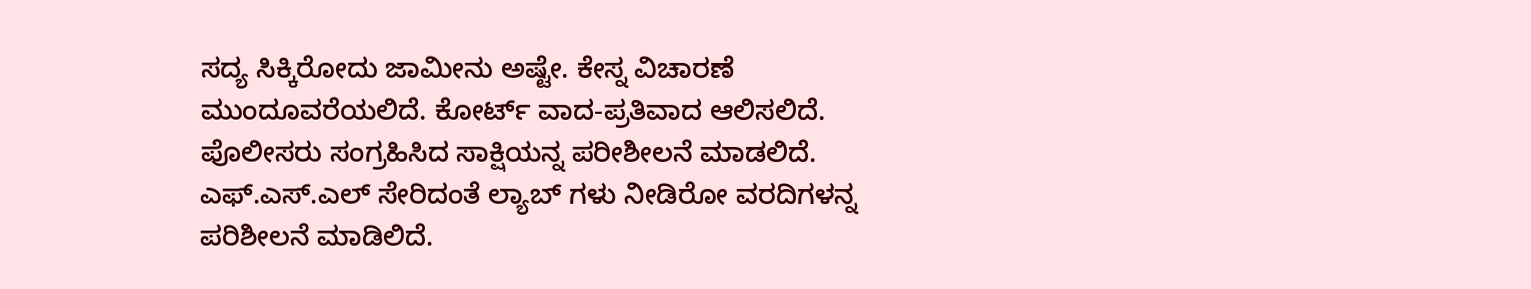ಸದ್ಯ ಸಿಕ್ಕಿರೋದು ಜಾಮೀನು ಅಷ್ಟೇ. ಕೇಸ್ನ ವಿಚಾರಣೆ ಮುಂದೂವರೆಯಲಿದೆ. ಕೋರ್ಟ್ ವಾದ-ಪ್ರತಿವಾದ ಆಲಿಸಲಿದೆ. ಪೊಲೀಸರು ಸಂಗ್ರಹಿಸಿದ ಸಾಕ್ಷಿಯನ್ನ ಪರೀಶೀಲನೆ ಮಾಡಲಿದೆ. ಎಫ್.ಎಸ್.ಎಲ್ ಸೇರಿದಂತೆ ಲ್ಯಾಬ್ ಗಳು ನೀಡಿರೋ ವರದಿಗಳನ್ನ ಪರಿಶೀಲನೆ ಮಾಡಿಲಿದೆ.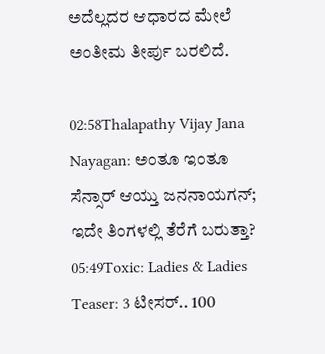ಅದೆಲ್ಲದರ ಆಧಾರದ ಮೇಲೆ ಅಂತೀಮ ತೀರ್ಪು ಬರಲಿದೆ.

02:58Thalapathy Vijay Jana Nayagan: ಅಂತೂ ಇಂತೂ ಸೆನ್ಸಾರ್ ಆಯ್ತು ಜನನಾಯಗನ್; ಇದೇ ತಿಂಗಳಲ್ಲಿ ತೆರೆಗೆ ಬರುತ್ತಾ?
05:49Toxic: Ladies & Ladies Teaser: 3 ಟೀಸರ್.. 100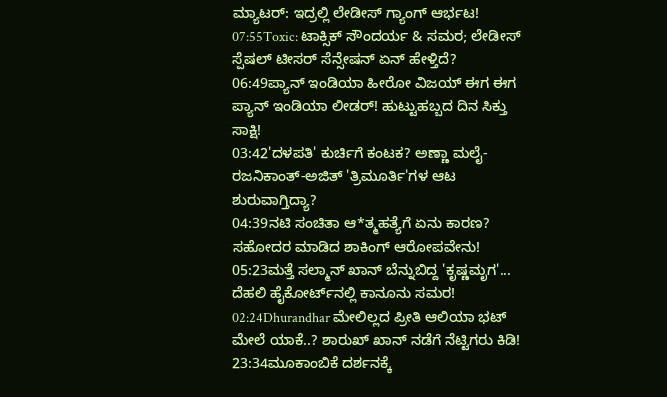ಮ್ಯಾಟರ್: ಇದ್ರಲ್ಲಿ ಲೇಡೀಸ್ ಗ್ಯಾಂಗ್ ಆರ್ಭಟ!
07:55Toxic: ಟಾಕ್ಸಿಕ್ ಸೌಂದರ್ಯ & ಸಮರ; ಲೇಡೀಸ್ ಸ್ಪೆಷಲ್ ಟೀಸರ್ ಸೆನ್ಸೇಷನ್‌ ಏನ್ ಹೇಳ್ತಿದೆ?
06:49ಪ್ಯಾನ್ ಇಂಡಿಯಾ ಹೀರೋ ವಿಜಯ್ ಈಗ ಈಗ ಪ್ಯಾನ್ ಇಂಡಿಯಾ ಲೀಡರ್! ಹುಟ್ಟುಹಬ್ಬದ ದಿನ ಸಿಕ್ತು ಸಾಕ್ಷಿ!
03:42'ದಳಪತಿ' ಕುರ್ಚಿಗೆ ಕಂಟಕ? ಅಣ್ಣಾ ಮಲೈ-ರಜನಿಕಾಂತ್-ಅಜಿತ್ 'ತ್ರಿಮೂರ್ತಿ'ಗಳ ಆಟ ಶುರುವಾಗ್ತಿದ್ಯಾ?
04:39ನಟಿ ಸಂಚಿತಾ ಆ*ತ್ಮಹತ್ಯೆಗೆ ಏನು ಕಾರಣ? ಸಹೋದರ ಮಾಡಿದ ಶಾಕಿಂಗ್ ಆರೋಪವೇನು!
05:23ಮತ್ತೆ ಸಲ್ಮಾನ್ ಖಾನ್ ಬೆನ್ನುಬಿದ್ದ 'ಕೃಷ್ಣಮೃಗ'... ದೆಹಲಿ ಹೈಕೋರ್ಟ್‌ನಲ್ಲಿ ಕಾನೂನು ಸಮರ!
02:24Dhurandhar ಮೇಲಿಲ್ಲದ ಪ್ರೀತಿ ಆಲಿಯಾ ಭಟ್ ಮೇಲೆ ಯಾಕೆ..? ಶಾರುಖ್ ಖಾನ್ ನಡೆಗೆ ನೆಟ್ಟಿಗರು ಕಿಡಿ!
23:34ಮೂಕಾಂಬಿಕೆ ದರ್ಶನಕ್ಕೆ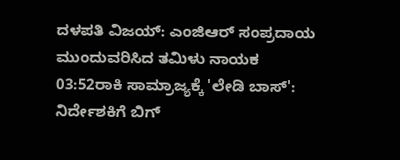ದಳಪತಿ ವಿಜಯ್: ಎಂಜಿಆರ್‌ ಸಂಪ್ರದಾಯ ಮುಂದುವರಿಸಿದ ತಮಿಳು ನಾಯಕ
03:52ರಾಕಿ ಸಾಮ್ರಾಜ್ಯಕ್ಕೆ 'ಲೇಡಿ ಬಾಸ್': ನಿರ್ದೇಶಕಿಗೆ ಬಿಗ್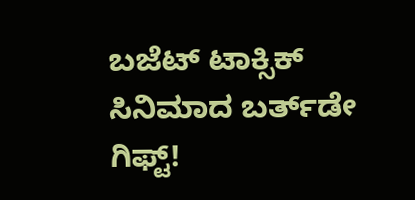ಬಜೆಟ್ ಟಾಕ್ಸಿಕ್ ಸಿನಿಮಾದ ಬರ್ತ್‌ಡೇ ಗಿಫ್ಟ್!